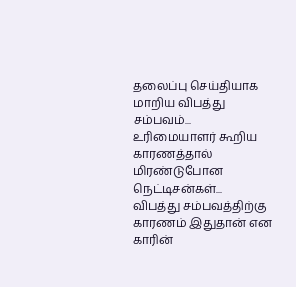தலைப்பு செய்தியாக மாறிய விபத்து சம்பவம்... உரிமையாளர் கூறிய காரணத்தால் மிரண்டுபோன நெட்டிசன்கள்...
விபத்து சம்பவத்திற்கு காரணம் இதுதான் என காரின்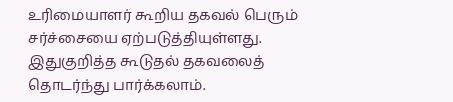உரிமையாளர் கூறிய தகவல் பெரும் சர்ச்சையை ஏற்படுத்தியுள்ளது. இதுகுறித்த கூடுதல் தகவலைத் தொடர்ந்து பார்க்கலாம்.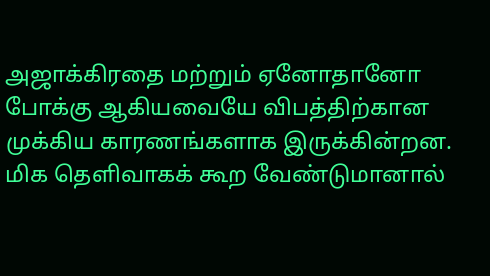அஜாக்கிரதை மற்றும் ஏனோதானோ போக்கு ஆகியவையே விபத்திற்கான முக்கிய காரணங்களாக இருக்கின்றன. மிக தெளிவாகக் கூற வேண்டுமானால்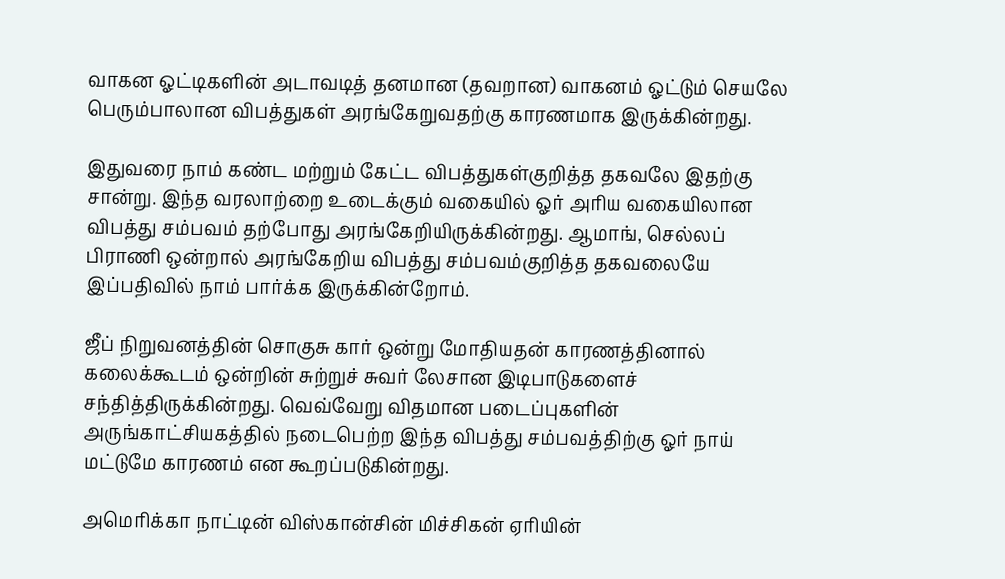வாகன ஓட்டிகளின் அடாவடித் தனமான (தவறான) வாகனம் ஓட்டும் செயலே பெரும்பாலான விபத்துகள் அரங்கேறுவதற்கு காரணமாக இருக்கின்றது.

இதுவரை நாம் கண்ட மற்றும் கேட்ட விபத்துகள்குறித்த தகவலே இதற்கு சான்று. இந்த வரலாற்றை உடைக்கும் வகையில் ஓர் அரிய வகையிலான விபத்து சம்பவம் தற்போது அரங்கேறியிருக்கின்றது. ஆமாங், செல்லப் பிராணி ஒன்றால் அரங்கேறிய விபத்து சம்பவம்குறித்த தகவலையே இப்பதிவில் நாம் பார்க்க இருக்கின்றோம்.

ஜீப் நிறுவனத்தின் சொகுசு கார் ஒன்று மோதியதன் காரணத்தினால் கலைக்கூடம் ஒன்றின் சுற்றுச் சுவர் லேசான இடிபாடுகளைச் சந்தித்திருக்கின்றது. வெவ்வேறு விதமான படைப்புகளின் அருங்காட்சியகத்தில் நடைபெற்ற இந்த விபத்து சம்பவத்திற்கு ஓர் நாய் மட்டுமே காரணம் என கூறப்படுகின்றது.

அமெரிக்கா நாட்டின் விஸ்கான்சின் மிச்சிகன் ஏரியின்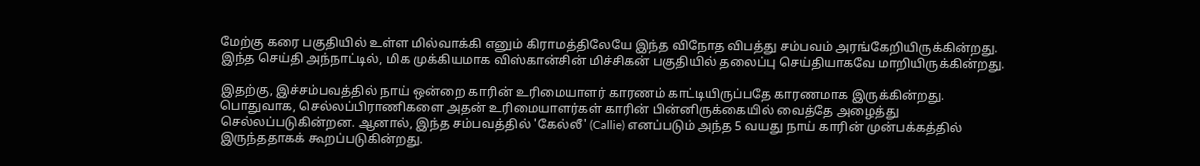மேற்கு கரை பகுதியில் உள்ள மில்வாக்கி எனும் கிராமத்திலேயே இந்த விநோத விபத்து சம்பவம் அரங்கேறியிருக்கின்றது. இந்த செய்தி அந்நாட்டில், மிக முக்கியமாக விஸ்கான்சின் மிச்சிகன் பகுதியில் தலைப்பு செய்தியாகவே மாறியிருக்கின்றது.

இதற்கு, இச்சம்பவத்தில் நாய் ஒன்றை காரின் உரிமையாளர் காரணம் காட்டியிருப்பதே காரணமாக இருக்கின்றது. பொதுவாக, செல்லப்பிராணிகளை அதன் உரிமையாளர்கள் காரின் பின்னிருக்கையில் வைத்தே அழைத்து செல்லப்படுகின்றன. ஆனால், இந்த சம்பவத்தில் 'கேல்லீ' (Callie) எனப்படும் அந்த 5 வயது நாய் காரின் முன்பக்கத்தில் இருந்ததாகக் கூறப்படுகின்றது.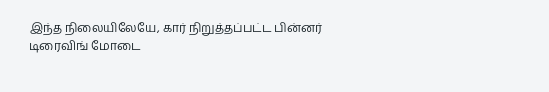இந்த நிலையிலேயே, கார் நிறுத்தப்பட்ட பின்னர் டிரைவிங் மோடை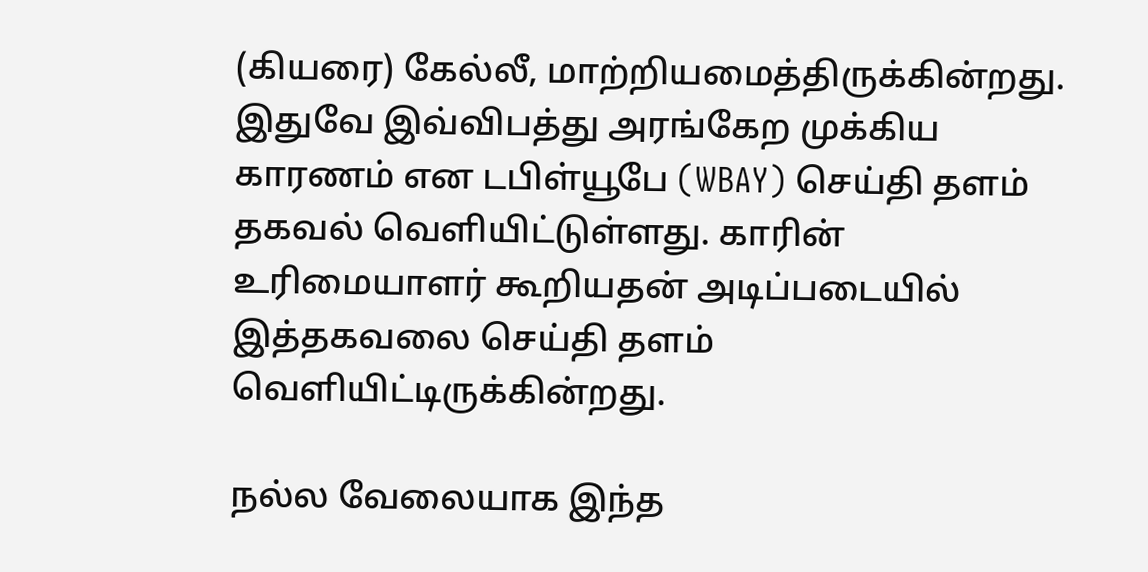(கியரை) கேல்லீ, மாற்றியமைத்திருக்கின்றது. இதுவே இவ்விபத்து அரங்கேற முக்கிய காரணம் என டபிள்யூபே (WBAY) செய்தி தளம் தகவல் வெளியிட்டுள்ளது. காரின் உரிமையாளர் கூறியதன் அடிப்படையில் இத்தகவலை செய்தி தளம் வெளியிட்டிருக்கின்றது.

நல்ல வேலையாக இந்த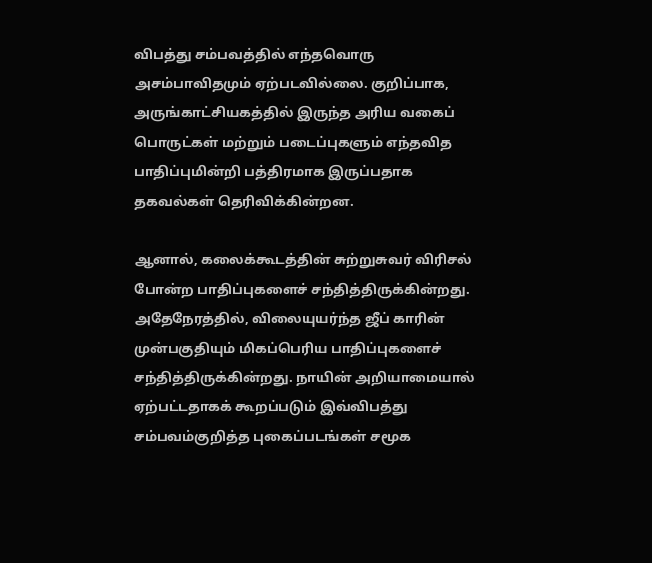விபத்து சம்பவத்தில் எந்தவொரு அசம்பாவிதமும் ஏற்படவில்லை. குறிப்பாக, அருங்காட்சியகத்தில் இருந்த அரிய வகைப் பொருட்கள் மற்றும் படைப்புகளும் எந்தவித பாதிப்புமின்றி பத்திரமாக இருப்பதாக தகவல்கள் தெரிவிக்கின்றன.

ஆனால், கலைக்கூடத்தின் சுற்றுசுவர் விரிசல் போன்ற பாதிப்புகளைச் சந்தித்திருக்கின்றது. அதேநேரத்தில், விலையுயர்ந்த ஜீப் காரின் முன்பகுதியும் மிகப்பெரிய பாதிப்புகளைச் சந்தித்திருக்கின்றது. நாயின் அறியாமையால் ஏற்பட்டதாகக் கூறப்படும் இவ்விபத்து சம்பவம்குறித்த புகைப்படங்கள் சமூக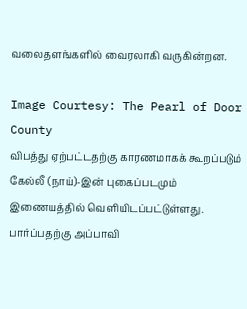வலைதளங்களில் வைரலாகி வருகின்றன.

Image Courtesy: The Pearl of Door County
விபத்து ஏற்பட்டதற்கு காரணமாகக் கூறப்படும் கேல்லீ (நாய்)-இன் புகைப்படமும் இணையத்தில் வெளியிடப்பட்டுள்ளது. பார்ப்பதற்கு அப்பாவி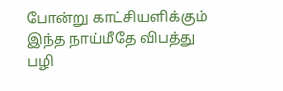போன்று காட்சியளிக்கும் இந்த நாய்மீதே விபத்து பழி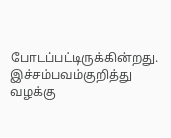போடப்பட்டிருக்கின்றது. இச்சம்பவம்குறித்து வழக்கு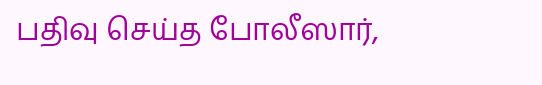பதிவு செய்த போலீஸார்,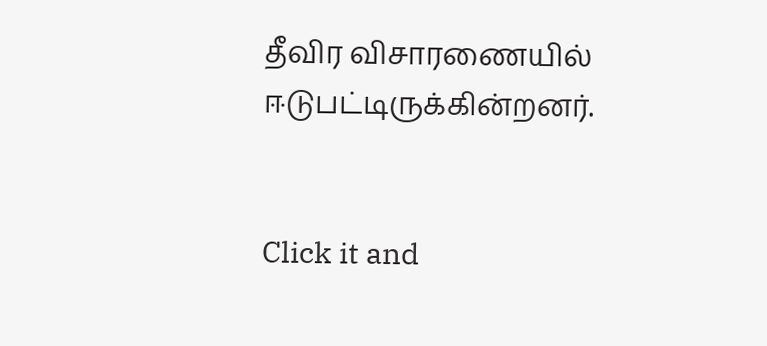தீவிர விசாரணையில் ஈடுபட்டிருக்கின்றனர்.


Click it and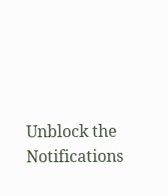Unblock the Notifications